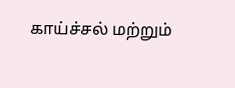காய்ச்சல் மற்றும்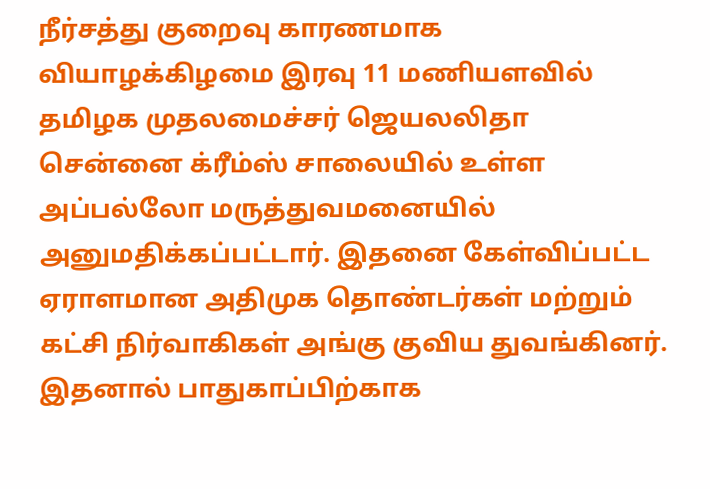நீர்சத்து குறைவு காரணமாக வியாழக்கிழமை இரவு 11 மணியளவில் தமிழக முதலமைச்சர் ஜெயலலிதா சென்னை க்ரீம்ஸ் சாலையில் உள்ள அப்பல்லோ மருத்துவமனையில் அனுமதிக்கப்பட்டார். இதனை கேள்விப்பட்ட ஏராளமான அதிமுக தொண்டர்கள் மற்றும் கட்சி நிர்வாகிகள் அங்கு குவிய துவங்கினர். இதனால் பாதுகாப்பிற்காக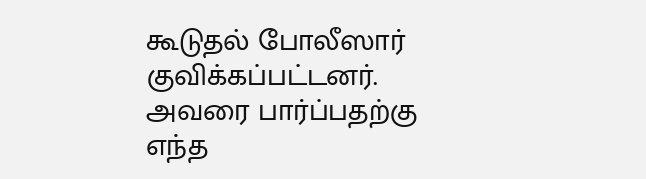கூடுதல் போலீஸார் குவிக்கப்பட்டனர்.
அவரை பார்ப்பதற்கு எந்த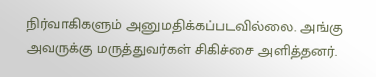நிர்வாகிகளும் அனுமதிக்கப்படவில்லை. அங்கு அவருக்கு மருத்துவர்கள் சிகிச்சை அளித்தனர்.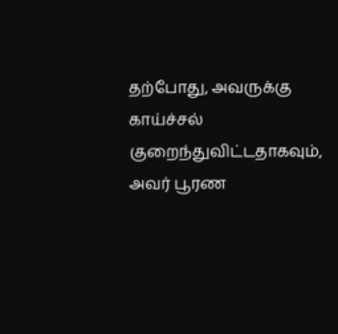தற்போது, அவருக்கு காய்ச்சல் குறைந்துவிட்டதாகவும், அவர் பூரண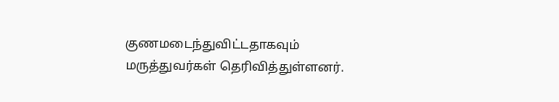குணமடைந்துவிட்டதாகவும் மருத்துவர்கள் தெரிவித்துள்ளனர்.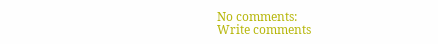No comments:
Write comments